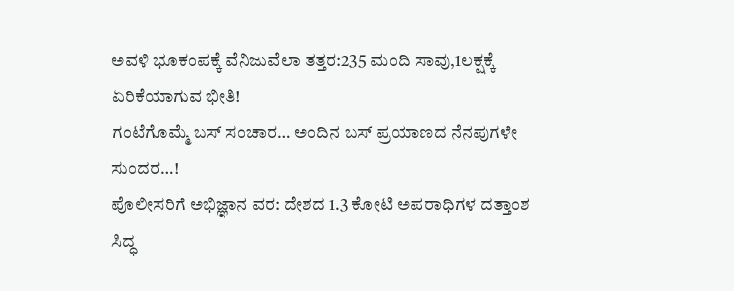ಅವಳಿ ಭೂಕಂಪಕ್ಕೆ ವೆನಿಜುವೆಲಾ ತತ್ತರ:235 ಮಂದಿ ಸಾವು,1ಲಕ್ಷಕ್ಕೆ ಏರಿಕೆಯಾಗುವ ಭೀತಿ!
ಗಂಟೆಗೊಮ್ಮೆ ಬಸ್ ಸಂಚಾರ… ಅಂದಿನ ಬಸ್ ಪ್ರಯಾಣದ ನೆನಪುಗಳೇ ಸುಂದರ…!
ಪೊಲೀಸರಿಗೆ ಅಭಿಜ್ಞಾನ ವರ: ದೇಶದ 1.3 ಕೋಟಿ ಅಪರಾಧಿಗಳ ದತ್ತಾಂಶ ಸಿದ್ಧ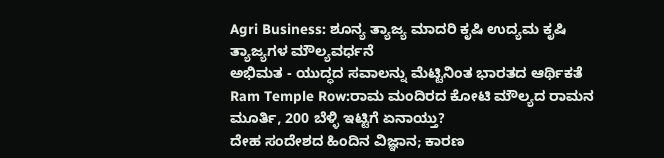Agri Business: ಶೂನ್ಯ ತ್ಯಾಜ್ಯ ಮಾದರಿ ಕೃಷಿ ಉದ್ಯಮ ಕೃಷಿ ತ್ಯಾಜ್ಯಗಳ ಮೌಲ್ಯವರ್ಧನೆ
ಅಭಿಮತ - ಯುದ್ಧದ ಸವಾಲನ್ನು ಮೆಟ್ಟಿನಿಂತ ಭಾರತದ ಆರ್ಥಿಕತೆ
Ram Temple Row:ರಾಮ ಮಂದಿರದ ಕೋಟಿ ಮೌಲ್ಯದ ರಾಮನ ಮೂರ್ತಿ, 200 ಬೆಳ್ಳಿ ಇಟ್ಟಿಗೆ ಏನಾಯ್ತು?
ದೇಹ ಸಂದೇಶದ ಹಿಂದಿನ ವಿಜ್ಞಾನ; ಕಾರಣ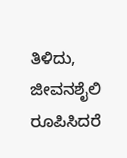ತಿಳಿದು, ಜೀವನಶೈಲಿ ರೂಪಿಸಿದರೆ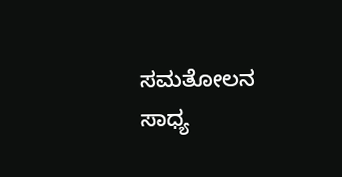ಸಮತೋಲನ ಸಾಧ್ಯ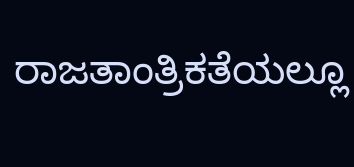ರಾಜತಾಂತ್ರಿಕತೆಯಲ್ಲೂ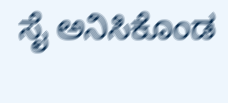ಸೈ ಅನಿಸಿಕೊಂಡ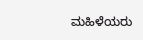ಮಹಿಳೆಯರು